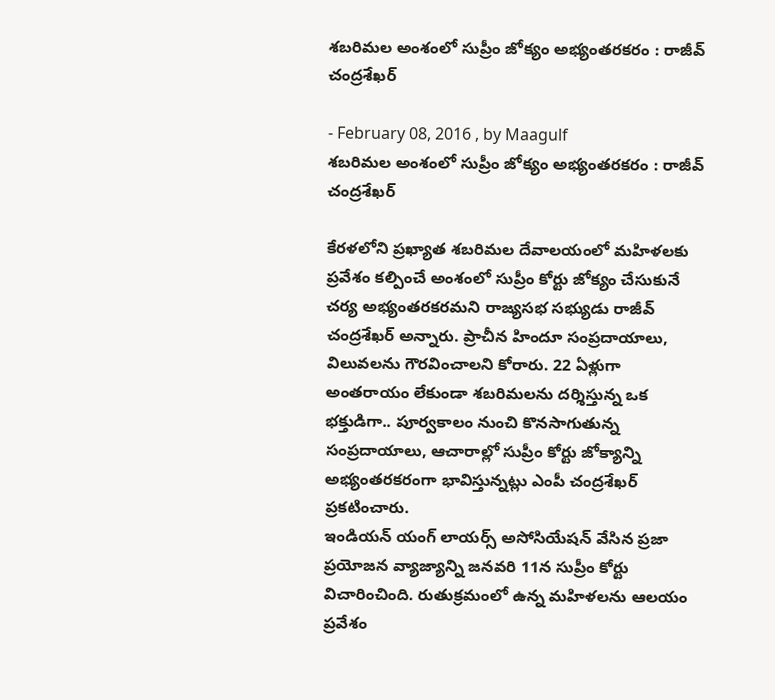శబరిమల అంశంలో సుప్రీం జోక్యం అభ్యంతరకరం : రాజీవ్‌ చంద్రశేఖర్‌

- February 08, 2016 , by Maagulf
శబరిమల అంశంలో సుప్రీం జోక్యం అభ్యంతరకరం : రాజీవ్‌ చంద్రశేఖర్‌

కేరళలోని ప్రఖ్యాత శబరిమల దేవాలయంలో మహిళలకు ప్రవేశం కల్పించే అంశంలో సుప్రీం కోర్టు జోక్యం చేసుకునే చర్య అభ్యంతరకరమని రాజ్యసభ సభ్యుడు రాజీవ్‌ చంద్రశేఖర్‌ అన్నారు. ప్రాచీన హిందూ సంప్రదాయాలు, విలువలను గౌరవించాలని కోరారు. 22 ఏళ్లుగా అంతరాయం లేకుండా శబరిమలను దర్శిస్తున్న ఒక భక్తుడిగా.. పూర్వకాలం నుంచి కొనసాగుతున్న సంప్రదాయాలు, ఆచారాల్లో సుప్రీం కోర్టు జోక్యాన్ని అభ్యంతరకరంగా భావిస్తున్నట్లు ఎంపీ చంద్రశేఖర్‌ ప్రకటించారు.
ఇండియన్‌ యంగ్‌ లాయర్స్‌ అసోసియేషన్‌ వేసిన ప్రజా ప్రయోజన వ్యాజ్యాన్ని జనవరి 11న సుప్రీం కోర్టు విచారించింది. రుతుక్రమంలో ఉన్న మహిళలను ఆలయం ప్రవేశం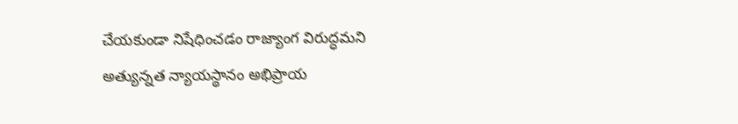చేయకుండా నిషేధించడం రాజ్యాంగ విరుద్ధమని అత్యున్నత న్యాయస్థానం అభిప్రాయ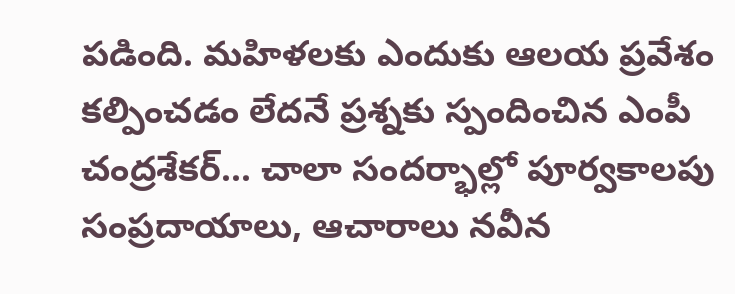పడింది. మహిళలకు ఎందుకు ఆలయ ప్రవేశం కల్పించడం లేదనే ప్రశ్నకు స్పందించిన ఎంపీ చంద్రశేకర్‌... చాలా సందర్భాల్లో పూర్వకాలపు సంప్రదాయాలు, ఆచారాలు నవీన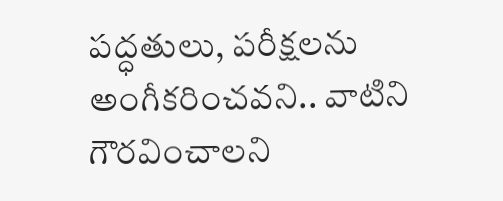పద్ధతులు, పరీక్షలను అంగీకరించవని.. వాటిని గౌరవించాలని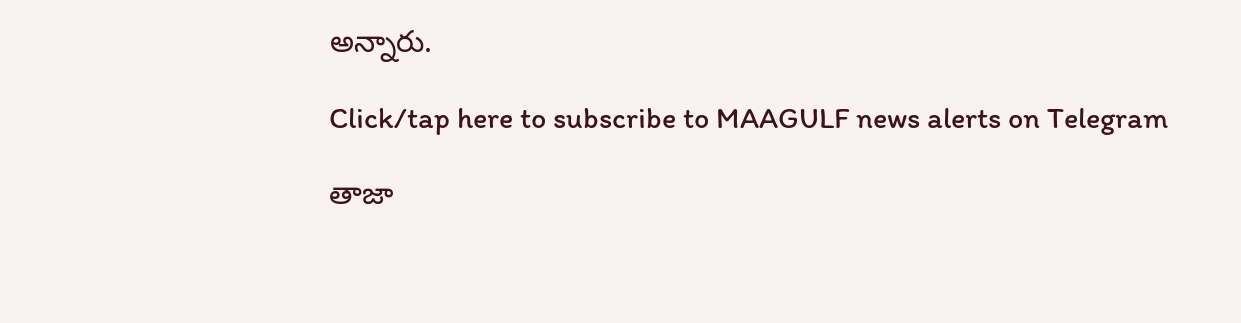అన్నారు.

Click/tap here to subscribe to MAAGULF news alerts on Telegram

తాజా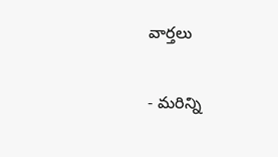వార్తలు

- మరిన్ని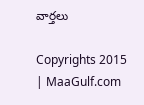వార్తలు

Copyrights 2015 | MaaGulf.com